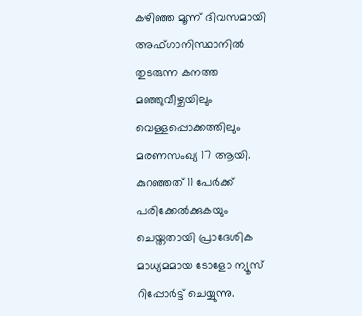കഴിഞ്ഞ മൂന്ന് ദിവസമായി അഫ്ഗാനിസ്ഥാനിൽ തുടരുന്ന കനത്ത മഞ്ഞുവീഴ്ചയിലും വെള്ളപ്പൊക്കത്തിലും മരണസംഖ്യ 17 ആയി. കുറഞ്ഞത് 11 പേർക്ക് പരിക്കേൽക്കുകയും ചെയ്തതായി പ്രാദേശിക മാധ്യമമായ ടോളോ ന്യൂസ് റിപ്പോർട്ട് ചെയ്യുന്നു.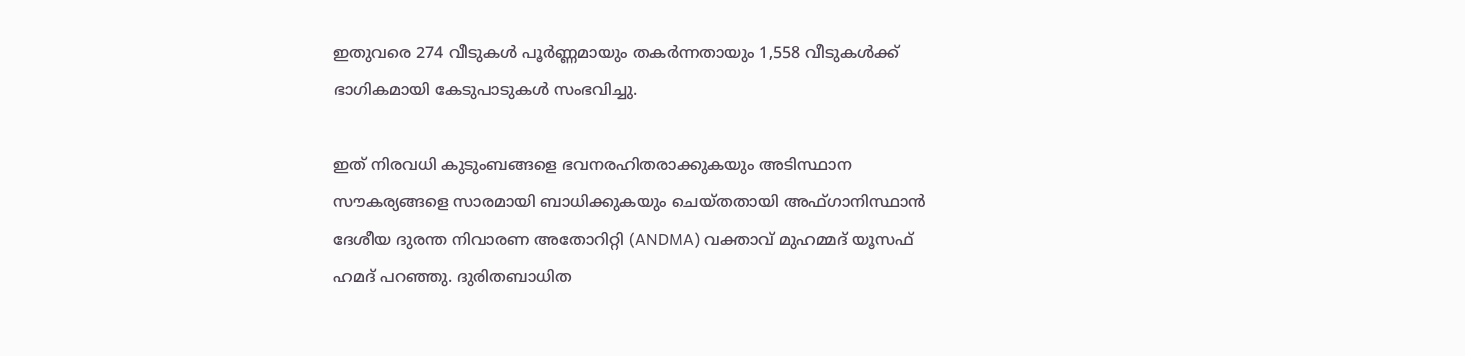ഇതുവരെ 274 വീടുകൾ പൂർണ്ണമായും തകർന്നതായും 1,558 വീടുകൾക്ക് ഭാഗികമായി കേടുപാടുകൾ സംഭവിച്ചു.

ഇത് നിരവധി കുടുംബങ്ങളെ ഭവനരഹിതരാക്കുകയും അടിസ്ഥാന സൗകര്യങ്ങളെ സാരമായി ബാധിക്കുകയും ചെയ്തതായി അഫ്ഗാനിസ്ഥാൻ ദേശീയ ദുരന്ത നിവാരണ അതോറിറ്റി (ANDMA) വക്താവ് മുഹമ്മദ് യൂസഫ് ഹമദ് പറഞ്ഞു. ദുരിതബാധിത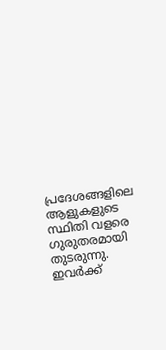പ്രദേശങ്ങളിലെ ആളുകളുടെ സ്ഥിതി വളരെ ഗുരുതരമായി തുടരുന്നു. ഇവർക്ക്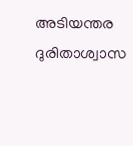അടിയന്തര ദുരിതാശ്വാസ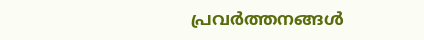പ്രവർത്തനങ്ങൾ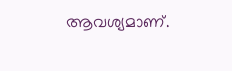ആവശ്യമാണ്.